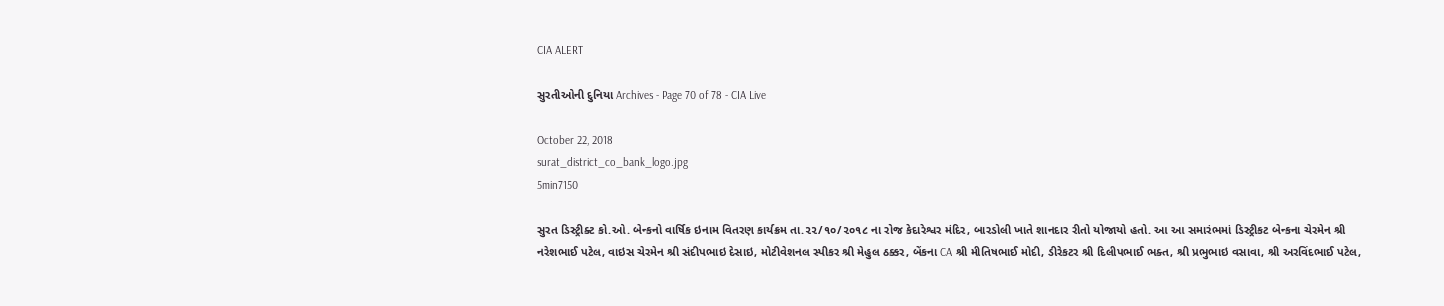CIA ALERT

સુરતીઓની દુનિયા Archives - Page 70 of 78 - CIA Live

October 22, 2018
surat_district_co_bank_logo.jpg
5min7150

સુરત ડિસ્ટ્રીક્ટ કો.ઓ. બેન્કનો વાર્ષિક ઇનામ વિતરણ કાર્યક્રમ તા.૨૨/૧૦/૨૦૧૮ ના રોજ કેદારેશ્વર મંદિર, બારડોલી ખાતે શાનદાર રીતો યોજાયો હતો. આ આ સમારંભમાં ડિસ્ટ્રીકટ બેન્કના ચેરમેન શ્રી નરેશભાઈ પટેલ, વાઇસ ચેરમેન શ્રી સંદીપભાઇ દેસાઇ, મોટીવેશનલ સ્પીકર શ્રી મેહુલ ઠક્કર, બેંકના CA શ્રી મીતિષભાઈ મોદી, ડીરેકટર શ્રી દિલીપભાઈ ભક્ત, શ્રી પ્રભુભાઇ વસાવા, શ્રી અરવિંદભાઈ પટેલ,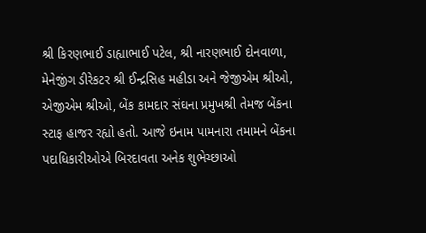શ્રી કિરણભાઈ ડાહ્યાભાઈ પટેલ, શ્રી નારણભાઈ દોનવાળા, મેનેજીંગ ડીરેકટર શ્રી ઈન્દ્રસિહ મહીડા અને જેજીએમ શ્રીઓ, એજીએમ શ્રીઓ, બેંક કામદાર સંઘના પ્રમુખશ્રી તેમજ બેંકના સ્ટાફ હાજર રહ્યો હતો. આજે ઇનામ પામનારા તમામને બેંકના પદાધિકારીઓએ બિરદાવતા અનેક શુભેચ્છાઓ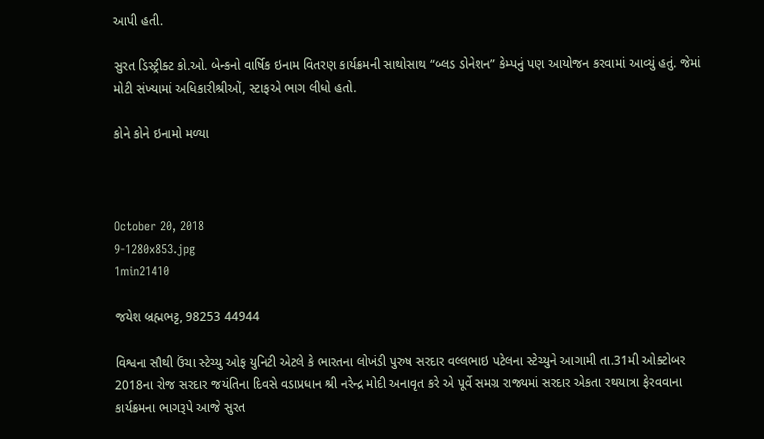આપી હતી.

સુરત ડિસ્ટ્રીક્ટ કો.ઓ. બેન્કનો વાર્ષિક ઇનામ વિતરણ કાર્યક્રમની સાથોસાથ “બ્લડ ડોનેશન” કેમ્પનું પણ આયોજન કરવામાં આવ્યું હતું. જેમાં મોટી સંખ્યામાં અધિકારીશ્રીઓં, સ્ટાફએ ભાગ લીધો હતો.

કોને કોને ઇનામો મળ્યા



October 20, 2018
9-1280x853.jpg
1min21410

જયેશ બ્રહ્મભટ્ટ, 98253 44944

વિશ્વના સૌથી ઉંચા સ્ટેચ્યુ ઓફ યુનિટી એટલે કે ભારતના લોખંડી પુરુષ સરદાર વલ્લભાઇ પટેલના સ્ટેચ્યુને આગામી તા.31મી ઓક્ટોબર 2018ના રોજ સરદાર જયંતિના દિવસે વડાપ્રધાન શ્રી નરેન્દ્ર મોદી અનાવૃત કરે એ પૂર્વે સમગ્ર રાજ્યમાં સરદાર એકતા રથયાત્રા ફેરવવાના કાર્યક્રમના ભાગરૂપે આજે સુરત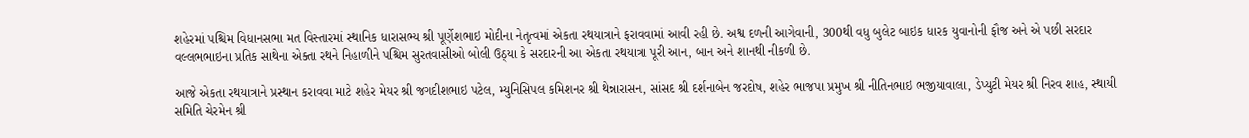શહેરમાં પશ્ચિમ વિધાનસભા મત વિસ્તારમાં સ્થાનિક ધારાસભ્ય શ્રી પૂર્ણેશભાઇ મોદીના નેતૃત્વમાં એકતા રથયાત્રાને ફરાવવામાં આવી રહી છે. અશ્વ દળની આગેવાની, 300થી વધુ બુલેટ બાઇક ધારક યુવાનોની ફૌજ અને એ પછી સરદાર વલ્લભભાઇના પ્રતિક સાથેના એક્તા રથને નિહાળીને પશ્ચિમ સુરતવાસીઓ બોલી ઉઠ્યા કે સરદારની આ એકતા રથયાત્રા પૂરી આન, બાન અને શાનથી નીકળી છે.

આજે એકતા રથયાત્રાને પ્રસ્થાન કરાવવા માટે શહેર મેયર શ્રી જગદીશભાઇ પટેલ, મ્યુનિસિપલ કમિશનર શ્રી થેન્નારાસન, સાંસદ શ્રી દર્શનાબેન જરદોષ, શહેર ભાજપા પ્રમુખ શ્રી નીતિનભાઇ ભજીયાવાલા, ડેપ્યુટી મેયર શ્રી નિરવ શાહ, સ્થાયી સમિતિ ચેરમેન શ્રી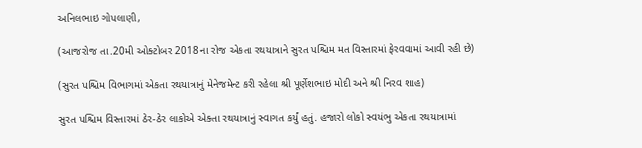અનિલભાઇ ગોપલાણી,

(આજરોજ તા.20મી ઓક્ટોબર 2018ના રોજ એકતા રથયાત્રાને સુરત પશ્ચિમ મત વિસ્તારમાં ફેરવવામાં આવી રહી છે)

(સુરત પશ્ચિમ વિભાગમાં એકતા રથયાત્રાનું મેનેજમેન્ટ કરી રહેલા શ્રી પૂર્ણેશભાઇ મોદી અને શ્રી નિરવ શાહ)

સુરત પશ્ચિમ વિસ્તારમાં ઠેર-ઠેર લાકોએ એક્તા રથયાત્રાનું સ્વાગત કર્યું હતું. હજારો લોકો સ્વયંભુ એકતા રથયાત્રામાં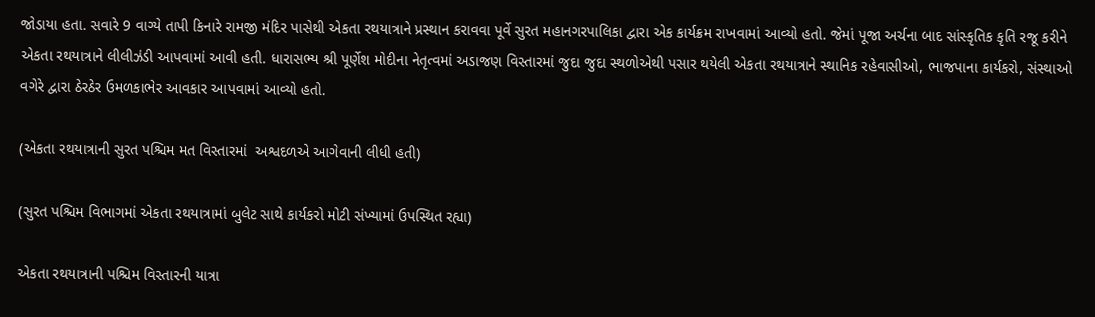જોડાયા હતા. સવારે 9 વાગ્યે તાપી કિનારે રામજી મંદિર પાસેથી એકતા રથયાત્રાને પ્રસ્થાન કરાવવા પૂર્વે સુરત મહાનગરપાલિકા દ્વારા એક કાર્યક્રમ રાખવામાં આવ્યો હતો. જેમાં પૂજા અર્ચના બાદ સાંસ્કૃતિક કૃતિ રજૂ કરીને એકતા રથયાત્રાને લીલીઝંડી આપવામાં આવી હતી. ધારાસભ્ય શ્રી પૂર્ણેશ મોદીના નેતૃત્વમાં અડાજણ વિસ્તારમાં જુદા જુદા સ્થળોએથી પસાર થયેલી એકતા રથયાત્રાને સ્થાનિક રહેવાસીઓ, ભાજપાના કાર્યકરો, સંસ્થાઓ વગેરે દ્વારા ઠેરઠેર ઉમળકાભેર આવકાર આપવામાં આવ્યો હતો.

(એકતા રથયાત્રાની સુરત પશ્ચિમ મત વિસ્તારમાં  અશ્વદળએ આગેવાની લીધી હતી)

(સુરત પશ્ચિમ વિભાગમાં એકતા રથયાત્રામાં બુલેટ સાથે કાર્યકરો મોટી સંખ્યામાં ઉપસ્થિત રહ્યા)

એકતા રથયાત્રાની પશ્ચિમ વિસ્તારની યાત્રા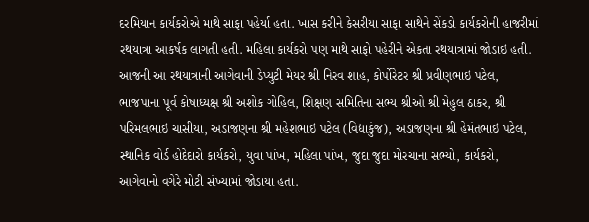દરમિયાન કાર્યકરોએ માથે સાફા પહેર્યા હતા. ખાસ કરીને કેસરીયા સાફા સાથેને સેંકડો કાર્યકરોની હાજરીમાં રથયાત્રા આકર્ષક લાગતી હતી. મહિલા કાર્યકરો પણ માથે સાફો પહેરીને એકતા રથયાત્રામાં જોડાઇ હતી. આજની આ રથયાત્રાની આગેવાની ડેપ્યુટી મેયર શ્રી નિરવ શાહ, કોર્પોરેટર શ્રી પ્રવીણભાઇ પટેલ, ભાજપાના પૂર્વ કોષાધ્યક્ષ શ્રી અશોક ગોહિલ, શિક્ષણ સમિતિના સભ્ય શ્રીઓ શ્રી મેહુલ ઠાકર, શ્રી પરિમલભાઇ ચાસીયા, અડાજણના શ્રી મહેશભાઇ પટેલ (વિદ્યાકુંજ), અડાજણના શ્રી હેમંતભાઇ પટેલ, સ્થાનિક વોર્ડ હોદેદારો કાર્યકરો, યુવા પાંખ, મહિલા પાંખ, જુદા જુદા મોરચાના સભ્યો, કાર્યકરો, આગેવાનો વગેરે મોટી સંખ્યામાં જોડાયા હતા.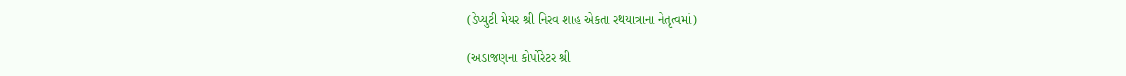(ડેપ્યુટી મેયર શ્રી નિરવ શાહ એકતા રથયાત્રાના નેતૃત્વમાં)

(અડાજણના કોર્પોરેટર શ્રી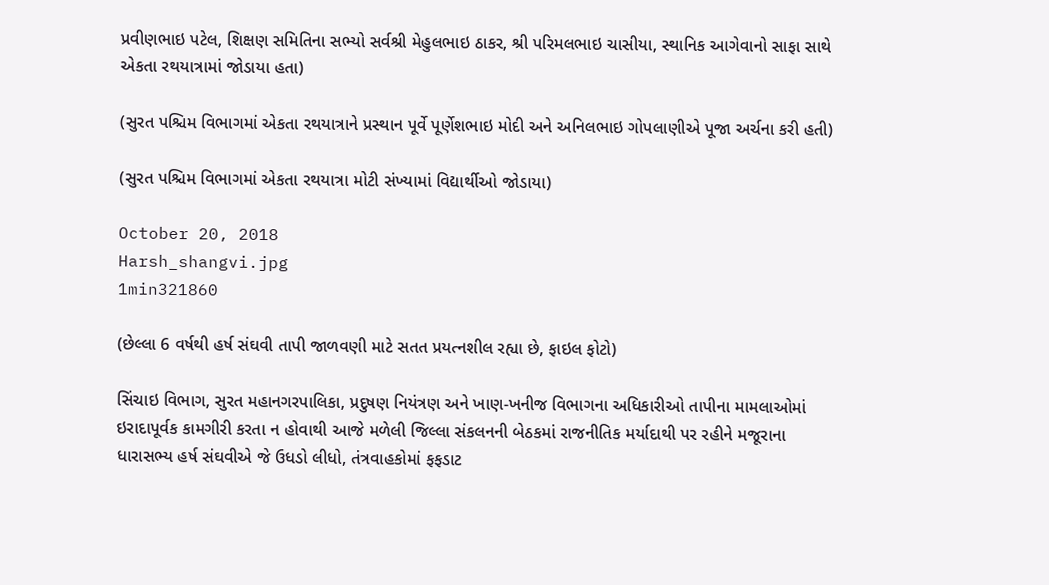પ્રવીણભાઇ પટેલ, શિક્ષણ સમિતિના સભ્યો સર્વશ્રી મેહુલભાઇ ઠાકર, શ્રી પરિમલભાઇ ચાસીયા, સ્થાનિક આગેવાનો સાફા સાથે એકતા રથયાત્રામાં જોડાયા હતા)

(સુરત પશ્ચિમ વિભાગમાં એકતા રથયાત્રાને પ્રસ્થાન પૂર્વે પૂર્ણેશભાઇ મોદી અને અનિલભાઇ ગોપલાણીએ પૂજા અર્ચના કરી હતી)

(સુરત પશ્ચિમ વિભાગમાં એકતા રથયાત્રા મોટી સંખ્યામાં વિદ્યાર્થીઓ જોડાયા)

October 20, 2018
Harsh_shangvi.jpg
1min321860

(છેલ્લા 6 વર્ષથી હર્ષ સંઘવી તાપી જાળવણી માટે સતત પ્રયત્નશીલ રહ્યા છે, ફાઇલ ફોટો)

સિંચાઇ વિભાગ, સુરત મહાનગરપાલિકા, પ્રદુષણ નિયંત્રણ અને ખાણ-ખનીજ વિભાગના અધિકારીઓ તાપીના મામલાઓમાં ઇરાદાપૂર્વક કામગીરી કરતા ન હોવાથી આજે મળેલી જિલ્લા સંકલનની બેઠકમાં રાજનીતિક મર્યાદાથી પર રહીને મજૂરાના ધારાસભ્ય હર્ષ સંઘવીએ જે ઉધડો લીધો, તંત્રવાહકોમાં ફફડાટ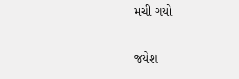મચી ગયો

જયેશ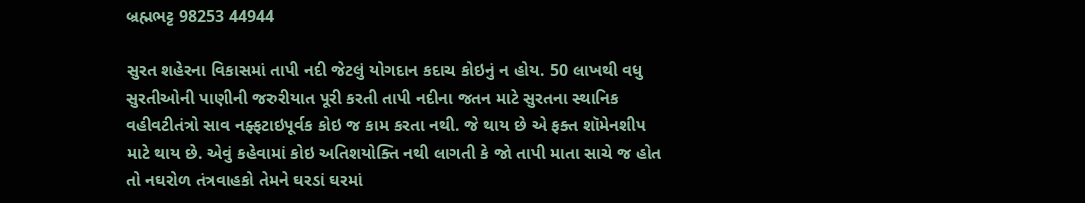બ્રહ્મભટ્ટ 98253 44944

સુરત શહેરના વિકાસમાં તાપી નદી જેટલું યોગદાન કદાચ કોઇનું ન હોય. 50 લાખથી વધુ સુરતીઓની પાણીની જરુરીયાત પૂરી કરતી તાપી નદીના જતન માટે સુરતના સ્થાનિક વહીવટીતંત્રો સાવ નફ્ફટાઇપૂર્વક કોઇ જ કામ કરતા નથી. જે થાય છે એ ફક્ત શૉમેનશીપ માટે થાય છે. એવું કહેવામાં કોઇ અતિશયોક્તિ નથી લાગતી કે જો તાપી માતા સાચે જ હોત તો નઘરોળ તંત્રવાહકો તેમને ઘરડાં ઘરમાં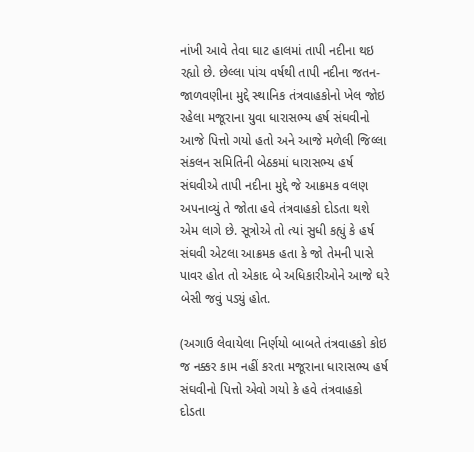નાંખી આવે તેવા ઘાટ હાલમાં તાપી નદીના થઇ રહ્યો છે. છેલ્લા પાંચ વર્ષથી તાપી નદીના જતન-જાળવણીના મુદ્દે સ્થાનિક તંત્રવાહકોનો ખેલ જોઇ રહેલા મજૂરાના યુવા ધારાસભ્ય હર્ષ સંઘવીનો આજે પિત્તો ગયો હતો અને આજે મળેલી જિલ્લા સંકલન સમિતિની બેઠકમાં ધારાસભ્ય હર્ષ સંઘવીએ તાપી નદીના મુદ્દે જે આક્રમક વલણ અપનાવ્યું તે જોતા હવે તંત્રવાહકો દોડતા થશે એમ લાગે છે. સૂત્રોએ તો ત્યાં સુધી કહ્યું કે હર્ષ સંઘવી એટલા આક્રમક હતા કે જો તેમની પાસે પાવર હોત તો એકાદ બે અધિકારીઓને આજે ઘરે બેસી જવું પડ્યું હોત.

(અગાઉ લેવાયેલા નિર્ણયો બાબતે તંત્રવાહકો કોઇ જ નક્કર કામ નહીં કરતા મજૂરાના ધારાસભ્ય હર્ષ સંઘવીનો પિત્તો એવો ગયો કે હવે તંત્રવાહકો દોડતા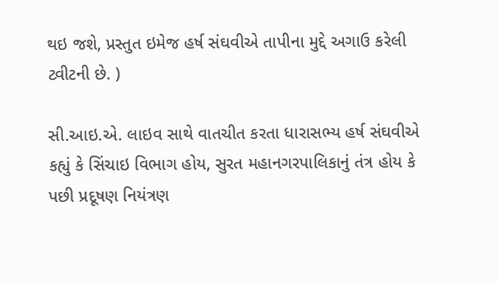થઇ જશે, પ્રસ્તુત ઇમેજ હર્ષ સંઘવીએ તાપીના મુદ્દે અગાઉ કરેલી ટ્વીટની છે. )

સી.આઇ.એ. લાઇવ સાથે વાતચીત કરતા ધારાસભ્ય હર્ષ સંઘવીએ કહ્યું કે સિંચાઇ વિભાગ હોય, સુરત મહાનગરપાલિકાનું તંત્ર હોય કે પછી પ્રદૂષણ નિયંત્રણ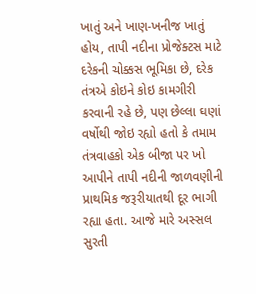ખાતું અને ખાણ-ખનીજ ખાતું હોય, તાપી નદીના પ્રોજેક્ટસ માટે દરેકની ચોક્કસ ભૂમિકા છે, દરેક તંત્રએ કોઇને કોઇ કામગીરી કરવાની રહે છે, પણ છેલ્લા ઘણાં વર્ષોથી જોઇ રહ્યો હતો કે તમામ તંત્રવાહકો એક બીજા પર ખો આપીને તાપી નદીની જાળવણીની પ્રાથમિક જરૂરીયાતથી દૂર ભાગી રહ્યા હતા. આજે મારે અસ્સલ સુરતી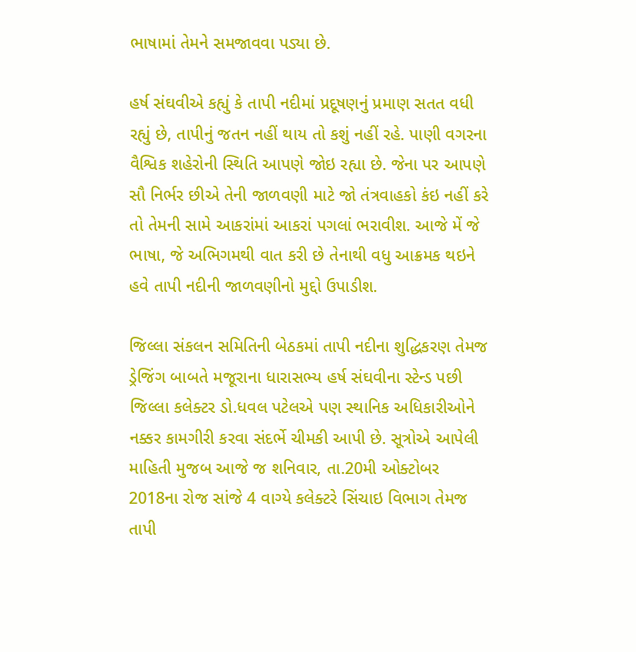ભાષામાં તેમને સમજાવવા પડ્યા છે.

હર્ષ સંઘવીએ કહ્યું કે તાપી નદીમાં પ્રદૂષણનું પ્રમાણ સતત વધી રહ્યું છે, તાપીનું જતન નહીં થાય તો કશું નહીં રહે. પાણી વગરના વૈશ્વિક શહેરોની સ્થિતિ આપણે જોઇ રહ્યા છે. જેના પર આપણે સૌ નિર્ભર છીએ તેની જાળવણી માટે જો તંત્રવાહકો કંઇ નહીં કરે તો તેમની સામે આકરાંમાં આકરાં પગલાં ભરાવીશ. આજે મેં જે ભાષા, જે અભિગમથી વાત કરી છે તેનાથી વધુ આક્રમક થઇને હવે તાપી નદીની જાળવણીનો મુદ્દો ઉપાડીશ.

જિલ્લા સંકલન સમિતિની બેઠકમાં તાપી નદીના શુદ્ધિકરણ તેમજ ડ્રેજિંગ બાબતે મજૂરાના ધારાસભ્ય હર્ષ સંઘવીના સ્ટેન્ડ પછી જિલ્લા કલેક્ટર ડો.ધવલ પટેલએ પણ સ્થાનિક અધિકારીઓને નક્કર કામગીરી કરવા સંદર્ભે ચીમકી આપી છે. સૂત્રોએ આપેલી માહિતી મુજબ આજે જ શનિવાર, તા.20મી ઓક્ટોબર 2018ના રોજ સાંજે 4 વાગ્યે કલેક્ટરે સિંચાઇ વિભાગ તેમજ તાપી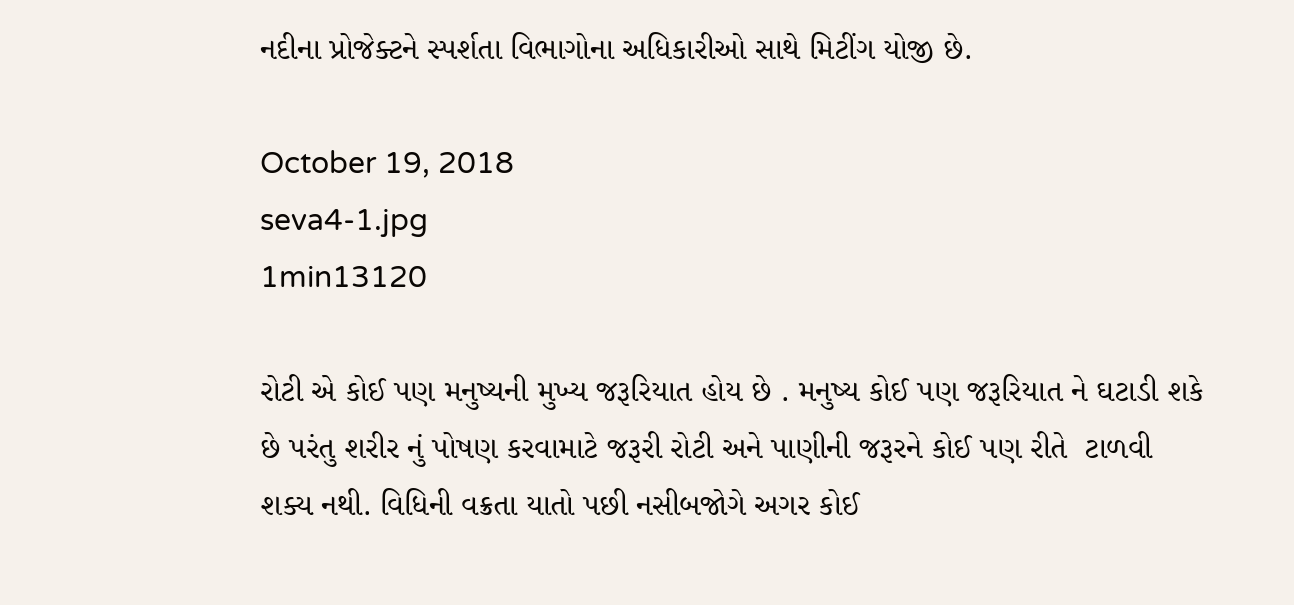નદીના પ્રોજેક્ટને સ્પર્શતા વિભાગોના અધિકારીઓ સાથે મિટીંગ યોજી છે.

October 19, 2018
seva4-1.jpg
1min13120

રોટી એ કોઈ પણ મનુષ્યની મુખ્ય જરૂરિયાત હોય છે . મનુષ્ય કોઈ પણ જરૂરિયાત ને ઘટાડી શકે છે પરંતુ શરીર નું પોષણ કરવામાટે જરૂરી રોટી અને પાણીની જરૂરને કોઈ પણ રીતે  ટાળવી શક્ય નથી. વિધિની વક્રતા યાતો પછી નસીબજોગે અગર કોઈ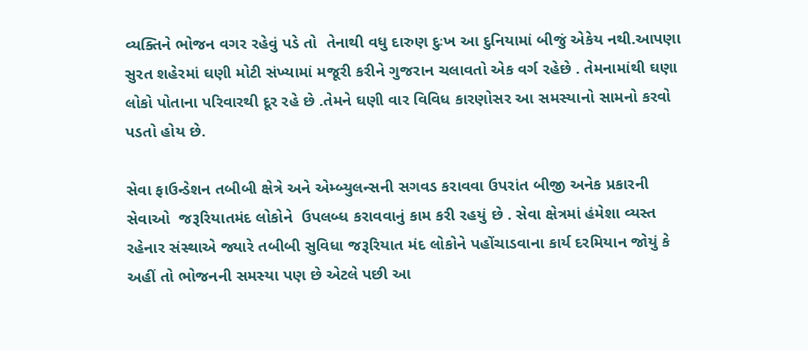વ્યક્તિને ભોજન વગર રહેવું પડે તો  તેનાથી વધુ દારુણ દુઃખ આ દુનિયામાં બીજું એકેય નથી.આપણા સુરત શહેરમાં ઘણી મોટી સંખ્યામાં મજૂરી કરીને ગુજરાન ચલાવતો એક વર્ગ રહેછે . તેમનામાંથી ઘણા લોકો પોતાના પરિવારથી દૂર રહે છે .તેમને ઘણી વાર વિવિધ કારણોસર આ સમસ્યાનો સામનો કરવો પડતો હોય છે.

સેવા ફાઉન્ડેશન તબીબી ક્ષેત્રે અને એમ્બ્યુલન્સની સગવડ કરાવવા ઉપરાંત બીજી અનેક પ્રકારની સેવાઓ  જરૂરિયાતમંદ લોકોને  ઉપલબ્ધ કરાવવાનું કામ કરી રહયું છે . સેવા ક્ષેત્રમાં હંમેશા વ્યસ્ત રહેનાર સંસ્થાએ જ્યારે તબીબી સુવિધા જરૂરિયાત મંદ લોકોને પહોંચાડવાના કાર્ય દરમિયાન જોયું કે અહીં તો ભોજનની સમસ્યા પણ છે એટલે પછી આ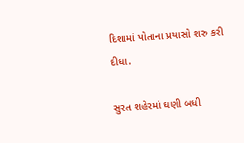દિશામાં પોતાના પ્રયાસો શરુ કરી દીધા.

સુરત શહેરમાં ઘણી બધી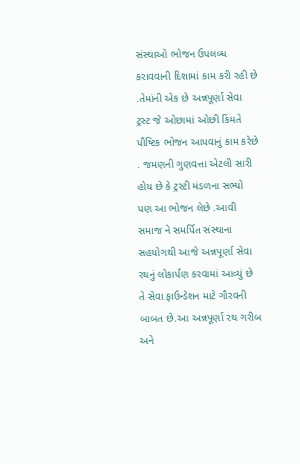સંસ્થાઓ ભોજન ઉપલબ્ધ કરાવવાની દિશામાં કામ કરી રહી છે .તેમાંની એક છે અન્નપૂર્ણા સેવા ટ્રસ્ટ જે ઓછામાં ઓછી કિંમતે પૌષ્ટિક ભોજન આપવાનું કામ કરેછે . જમણની ગુણવત્તા એટલી સારી હોય છે કે ટ્રસ્ટી મંડળના સભ્યો પણ આ ભોજન લેછે .આવી સમાજ ને સમર્પિત સંસ્થાના સહયોગથી આજે અન્નપૂર્ણા સેવા રથનું લોકાર્પણ કરવામાં આવ્યું છે તે સેવા ફાઉન્ડેશન માટે ગૌરવની બાબત છે.આ અન્નપૂર્ણા રથ ગરીબ અને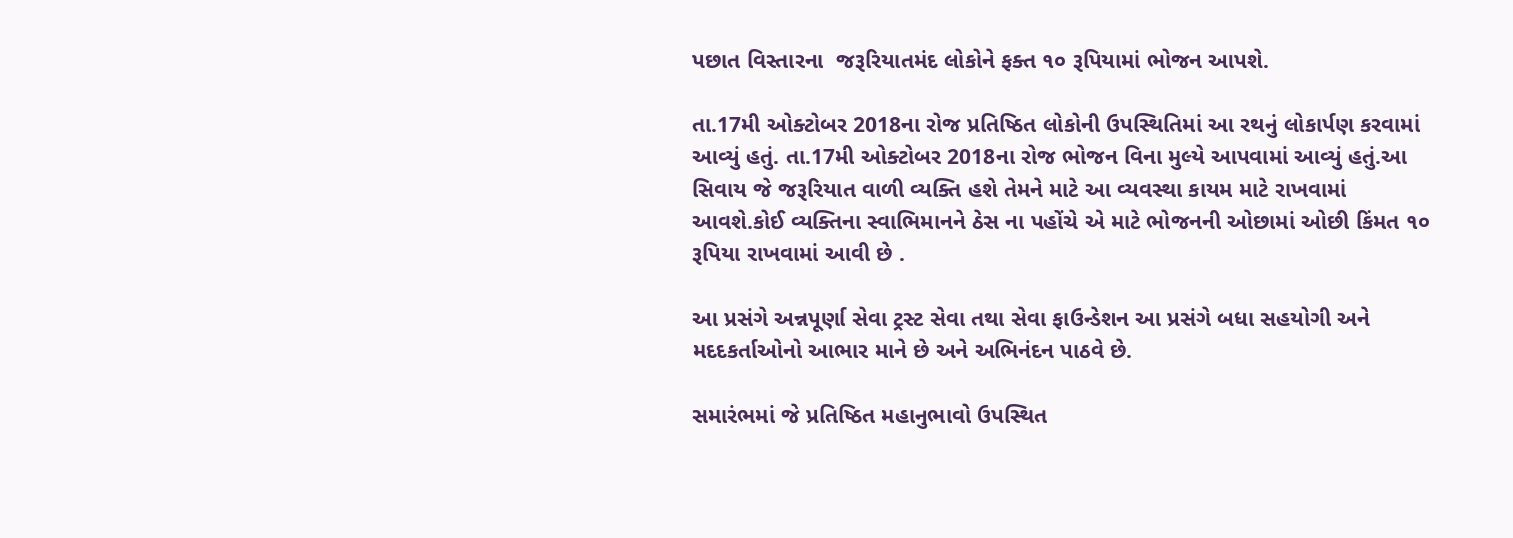પછાત વિસ્તારના  જરૂરિયાતમંદ લોકોને ફક્ત ૧૦ રૂપિયામાં ભોજન આપશે.

તા.17મી ઓક્ટોબર 2018ના રોજ પ્રતિષ્ઠિત લોકોની ઉપસ્થિતિમાં આ રથનું લોકાર્પણ કરવામાં આવ્યું હતું. તા.17મી ઓક્ટોબર 2018ના રોજ ભોજન વિના મુલ્યે આપવામાં આવ્યું હતું.આ સિવાય જે જરૂરિયાત વાળી વ્યક્તિ હશે તેમને માટે આ વ્યવસ્થા કાયમ માટે રાખવામાં આવશે.કોઈ વ્યક્તિના સ્વાભિમાનને ઠેસ ના પહોંચે એ માટે ભોજનની ઓછામાં ઓછી કિંમત ૧૦ રૂપિયા રાખવામાં આવી છે .

આ પ્રસંગે અન્નપૂર્ણા સેવા ટ્રસ્ટ સેવા તથા સેવા ફાઉન્ડેશન આ પ્રસંગે બધા સહયોગી અને મદદકર્તાઓનો આભાર માને છે અને અભિનંદન પાઠવે છે.

સમારંભમાં જે પ્રતિષ્ઠિત મહાનુભાવો ઉપસ્થિત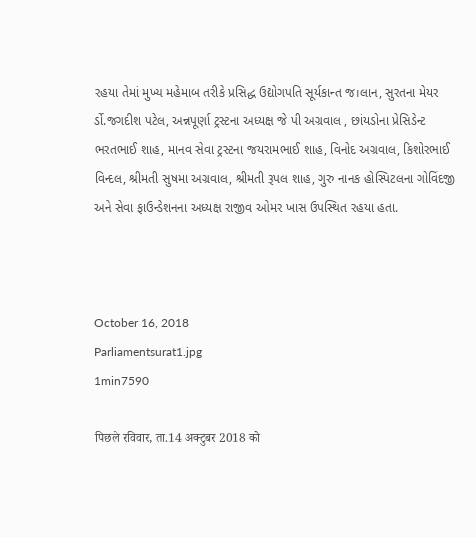રહયા તેમાં મુખ્ય મહેમાબ તરીકે પ્રસિદ્ધ ઉદ્યોગપતિ સૂર્યકાન્ત જ।લાન, સુરતના મેયર ર્ડો.જગદીશ પટેલ, અન્નપૂર્ણા ટ્રસ્ટના અધ્યક્ષ જે પી અગ્રવાલ , છાંયડોના પ્રેસિડેન્ટ ભરતભાઈ શાહ, માનવ સેવા ટ્રસ્ટના જયરામભાઈ શાહ, વિનોદ અગ્રવાલ, કિશોરભાઈ વિન્દલ, શ્રીમતી સુષમા અગ્રવાલ, શ્રીમતી રૂપલ શાહ, ગુરુ નાનક હોસ્પિટલના ગોવિંદજી અને સેવા ફાઉન્ડેશનના અધ્યક્ષ રાજીવ ઓમર ખાસ ઉપસ્થિત રહયા હતા.



October 16, 2018
Parliamentsurat1.jpg
1min7590

पिछले रविवार, ता.14 अक्टुबर 2018 को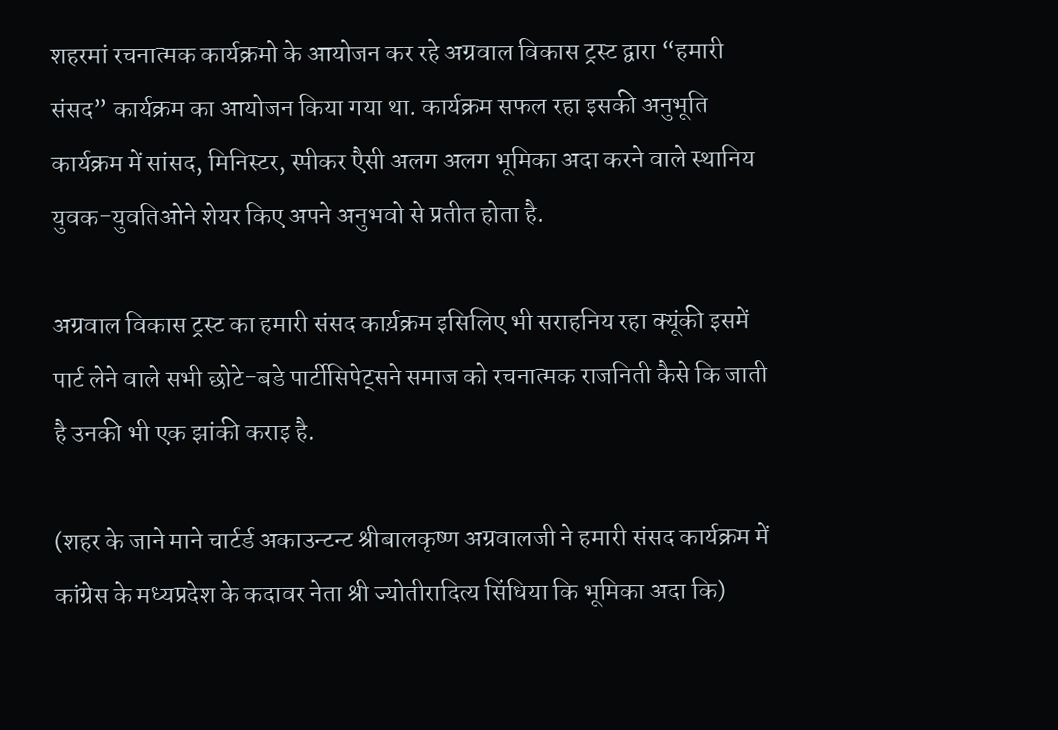शहरमां रचनात्मक कार्यक्रमो के आयोजन कर रहे अग्रवाल विकास ट्रस्ट द्वारा “हमारी संसद” कार्यक्रम का आयोजन किया गया था. कार्यक्रम सफल रहा इसकी अनुभूति कार्यक्रम में सांसद, मिनिस्टर, स्पीकर एैसी अलग अलग भूमिका अदा करने वाले स्थानिय युवक-युवतिओने शेयर किए अपने अनुभवो से प्रतीत होता है.

अग्रवाल विकास ट्रस्ट का हमारी संसद कार्य़क्रम इसिलिए भी सराहनिय रहा क्यूंकी इसमें पार्ट लेने वाले सभी छोटे-बडे पार्टीसिपेट्सने समाज को रचनात्मक राजनिती कैसे कि जाती है उनकी भी एक झांकी कराइ है.

(शहर के जाने माने चार्टर्ड अकाउन्टन्ट श्रीबालकृष्ण अग्रवालजी ने हमारी संसद कार्यक्रम में कांग्रेस के मध्यप्रदेश के कदावर नेता श्री ज्योतीरादित्य सिंधिया कि भूमिका अदा कि)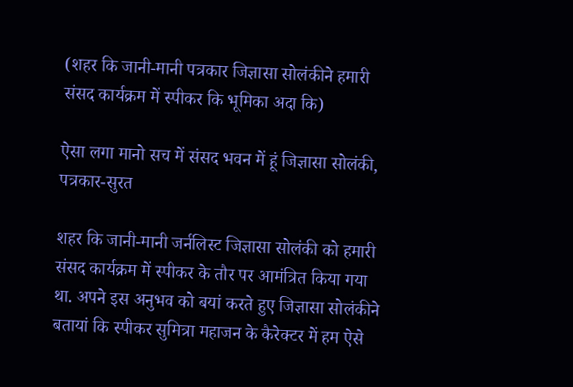(शहर कि जानी-मानी पत्रकार जिज्ञासा सोलंकीने हमारी संसद कार्यक्रम में स्पीकर कि भूमिका अदा कि)

ऐसा लगा मानो सच में संसद भवन में हूं जिज्ञासा सोलंकी, पत्रकार-सुरत

शहर कि जानी-मानी जर्नलिस्ट जिज्ञासा सोलंकी को हमारी संसद कार्यक्रम में स्पीकर के तौर पर आमंत्रित किया गया था. अपने इस अनुभव को बयां करते हुए जिज्ञासा सोलंकीने बतायां कि स्पीकर सुमित्रा महाजन के कैरेक्टर में हम ऐसे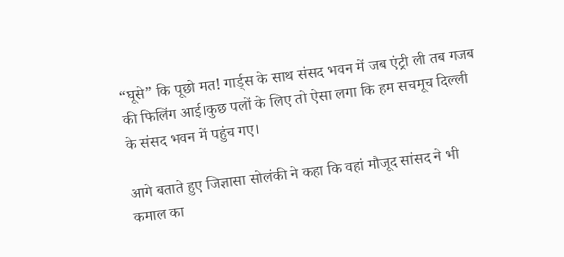“घूसे” कि पूछो मत! गार्ड्स के साथ संसद भवन में जब एंट्री ली तब गजब की फिलिंग आई।कुछ पलों के लिए तो ऐसा लगा कि हम सचमूच दिल्ली के संसद भवन में पहुंच गए।

आगे बताते हुए जिज्ञासा सोलंकी ने कहा कि वहां मौजूद सांसद ने भी कमाल का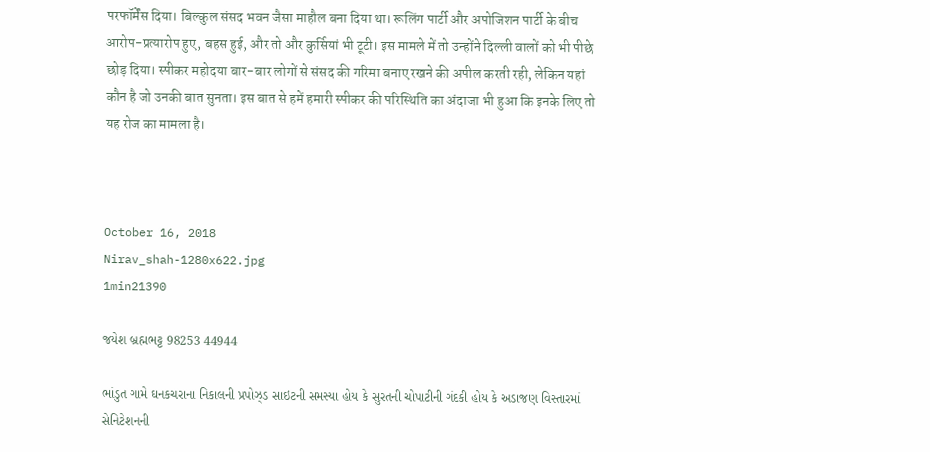परफॉर्मेंस दिया। बिल्कुल संसद भवन जैसा माहौल बना दिया था। रूलिंग पार्टी और अपोजिशन पार्टी के बीच आरोप-प्रत्यारोप हुए, बहस हुई, और तो और कुर्सियां भी टूटी। इस मामले में तो उन्होंने दिल्ली वालों को भी पीछे छोड़ दिया। स्पीकर महोदया बार-बार लोगों से संसद की गरिमा बनाए रखने की अपील करती रही, लेकिन यहां कौन है जो उनकी बात सुनता। इस बात से हमें हमारी स्पीकर की परिस्थिति का अंदाजा भी हुआ कि इनके लिए तो यह रोज का मामला है।



October 16, 2018
Nirav_shah-1280x622.jpg
1min21390

જયેશ બ્રહ્મભટ્ટ 98253 44944

ભાંડુત ગામે ઘનકચરાના નિકાલની પ્રપોઝ્ડ સાઇટની સમસ્યા હોય કે સુરતની ચોપાટીની ગંદકી હોય કે અડાજણ વિસ્તારમાં સેનિટેશનની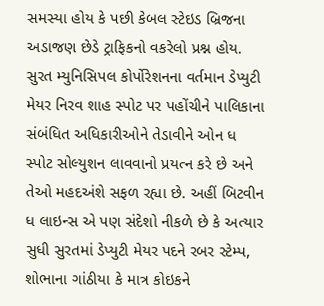સમસ્યા હોય કે પછી કેબલ સ્ટેઇડ બ્રિજના અડાજણ છેડે ટ્રાફિકનો વકરેલો પ્રશ્ન હોય. સુરત મ્યુનિસિપલ કોર્પોરેશનના વર્તમાન ડેપ્યુટી મેયર નિરવ શાહ સ્પોટ પર પહોંચીને પાલિકાના સંબંધિત અધિકારીઓને તેડાવીને ઓન ધ સ્પોટ સોલ્યુશન લાવવાનો પ્રયત્ન કરે છે અને તેઓ મહદઅંશે સફળ રહ્યા છે. અહીં બિટવીન ધ લાઇન્સ એ પણ સંદેશો નીકળે છે કે અત્યાર સુધી સુરતમાં ડેપ્યુટી મેયર પદને રબર સ્ટેમ્પ, શોભાના ગાંઠીયા કે માત્ર કોઇકને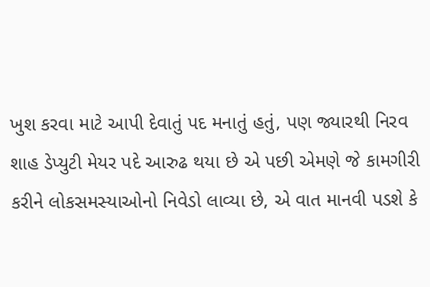ખુશ કરવા માટે આપી દેવાતું પદ મનાતું હતું, પણ જ્યારથી નિરવ શાહ ડેપ્યુટી મેયર પદે આરુઢ થયા છે એ પછી એમણે જે કામગીરી કરીને લોકસમસ્યાઓનો નિવેડો લાવ્યા છે, એ વાત માનવી પડશે કે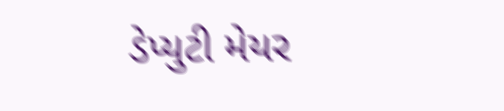ડેપ્યુટી મેયર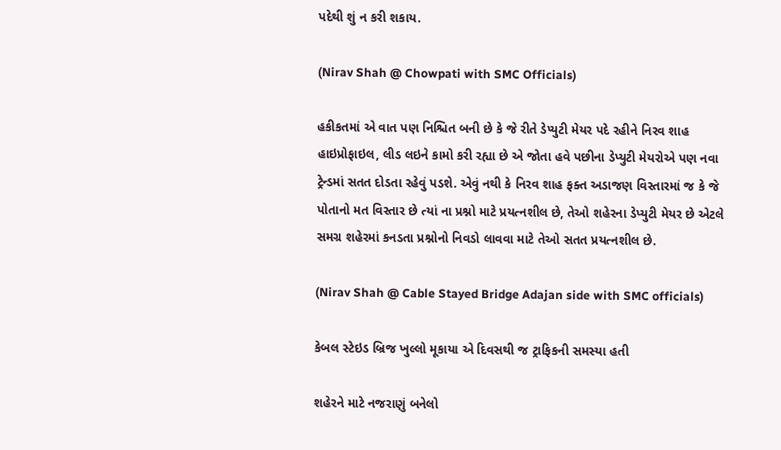પદેથી શું ન કરી શકાય.

(Nirav Shah @ Chowpati with SMC Officials)

હકીકતમાં એ વાત પણ નિશ્ચિત બની છે કે જે રીતે ડેપ્યુટી મેયર પદે રહીને નિરવ શાહ હાઇપ્રોફાઇલ, લીડ લઇને કામો કરી રહ્યા છે એ જોતા હવે પછીના ડેપ્યુટી મેયરોએ પણ નવા ટ્રેન્ડમાં સતત દોડતા રહેવું પડશે. એવું નથી કે નિરવ શાહ ફક્ત અડાજણ વિસ્તારમાં જ કે જે પોતાનો મત વિસ્તાર છે ત્યાં ના પ્રશ્નો માટે પ્રયત્નશીલ છે, તેઓ શહેરના ડેપ્યુટી મેયર છે એટલે સમગ્ર શહેરમાં કનડતા પ્રશ્નોનો નિવડો લાવવા માટે તેઓ સતત પ્રયત્નશીલ છે.

(Nirav Shah @ Cable Stayed Bridge Adajan side with SMC officials)

કેબલ સ્ટેઇડ બ્રિજ ખુલ્લો મૂકાયા એ દિવસથી જ ટ્રાફિકની સમસ્યા હતી

શહેરને માટે નજરાણું બનેલો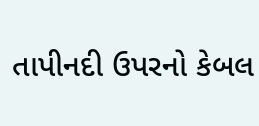તાપીનદી ઉપરનો કેબલ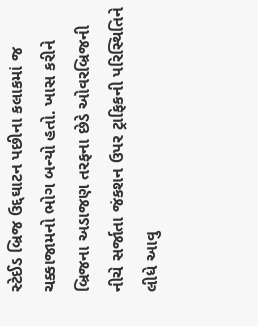સ્ટેઈડ બ્રિજ ઉદ્દઘાટન પછીના કલાકમાં જ ચક્કાજામનો ભોગ બન્યો હતો. ખાસ કરીને બ્રિજના અડાજણ તરફના છેડે ઓવરબ્રિજની નીચે સર્જાતા જંકશન ઉપર ટ્રાફિકની પરિસ્થિતિને લીધે આવુ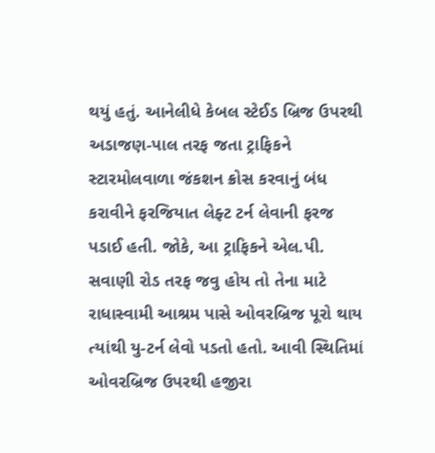થયું હતું. આનેલીધે કેબલ સ્ટેઈડ બ્રિજ ઉપરથી અડાજણ-પાલ તરફ જતા ટ્રાફિકને સ્ટારમોલવાળા જંકશન ક્રોસ કરવાનું બંધ કરાવીને ફરજિયાત લેફ્ટ ટર્ન લેવાની ફરજ પડાઈ હતી. જોકે, આ ટ્રાફિકને એલ.પી. સવાણી રોડ તરફ જવુ હોય તો તેના માટે રાધાસ્વામી આશ્રમ પાસે ઓવરબ્રિજ પૂરો થાય ત્યાંથી યુ-ટર્ન લેવો પડતો હતો. આવી સ્થિતિમાં ઓવરબ્રિજ ઉપરથી હજીરા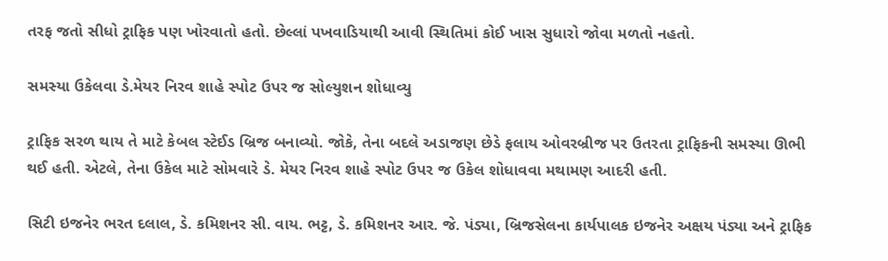તરફ જતો સીધો ટ્રાફિક પણ ખોરવાતો હતો. છેલ્લાં પખવાડિયાથી આવી સ્થિતિમાં કોઈ ખાસ સુધારો જોવા મળતો નહતો.

સમસ્યા ઉકેલવા ડે.મેયર નિરવ શાહે સ્પોટ ઉપર જ સોલ્યુશન શોધાવ્યુ

ટ્રાફિક સરળ થાય તે માટે કેબલ સ્ટેઈડ બ્રિજ બનાવ્યો. જોકે, તેના બદલે અડાજણ છેડે ફલાય ઓવરબ્રીજ પર ઉતરતા ટ્રાફિકની સમસ્યા ઊભી થઈ હતી. એટલે, તેના ઉકેલ માટે સોમવારે ડે. મેયર નિરવ શાહે સ્પોટ ઉપર જ ઉકેલ શોધાવવા મથામણ આદરી હતી.

સિટી ઇજનેર ભરત દલાલ, ડે. કમિશનર સી. વાય. ભટ્ટ, ડે. કમિશનર આર. જે. પંડ્યા, બ્રિજસેલના કાર્યપાલક ઇજનેર અક્ષય પંડ્યા અને ટ્રાફિક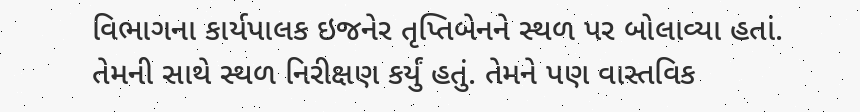વિભાગના કાર્યપાલક ઇજનેર તૃપ્તિબેનને સ્થળ પર બોલાવ્યા હતાં. તેમની સાથે સ્થળ નિરીક્ષણ કર્યું હતું. તેમને પણ વાસ્તવિક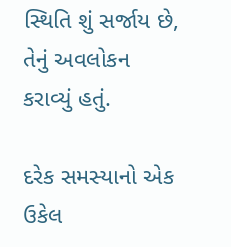સ્થિતિ શું સર્જાય છે, તેનું અવલોકન કરાવ્યું હતું.

દરેક સમસ્યાનો એક ઉકેલ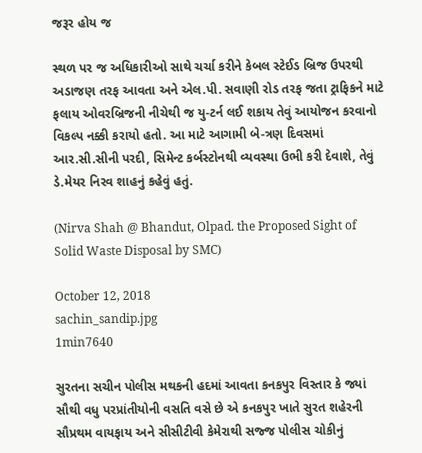જરૂર હોય જ

સ્થળ પર જ અધિકારીઓ સાથે ચર્ચા કરીને કેબલ સ્ટેઈડ બ્રિજ ઉપરથી અડાજણ તરફ આવતા અને એલ.પી. સવાણી રોડ તરફ જતા ટ્રાફિકને માટે ફલાય ઓવરબ્રિજની નીચેથી જ યુ-ટર્ન લઈ શકાય તેવું આયોજન કરવાનો વિકલ્પ નક્કી કરાયો હતો. આ માટે આગામી બે-ત્રણ દિવસમાં આર.સી.સીની પરદી, સિમેન્ટ કર્બસ્ટોનથી વ્યવસ્થા ઉભી કરી દેવાશે, તેવું ડે.મેયર નિરવ શાહનું કહેવું હતું.

(Nirva Shah @ Bhandut, Olpad. the Proposed Sight of Solid Waste Disposal by SMC)

October 12, 2018
sachin_sandip.jpg
1min7640

સુરતના સચીન પોલીસ મથકની હદમાં આવતા કનકપુર વિસ્તાર કે જ્યાં સૌથી વધુ પરપ્રાંતીયોની વસતિ વસે છે એ કનકપુર ખાતે સુરત શહેરની સૌપ્રથમ વાયફાય અને સીસીટીવી કેમેરાથી સજ્જ પોલીસ ચોકીનું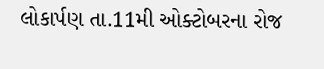લોકાર્પણ તા.11મી ઓક્ટોબરના રોજ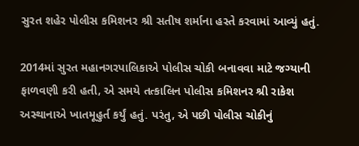સુરત શહેર પોલીસ કમિશનર શ્રી સતીષ શર્માના હસ્તે કરવામાં આવ્યું હતું.

2014માં સુરત મહાનગરપાલિકાએ પોલીસ ચોકી બનાવવા માટે જગ્યાની ફાળવણી કરી હતી, એ સમયે તત્કાલિન પોલીસ કમિશનર શ્રી રાકેશ અસ્થાનાએ ખાતમૂહુર્ત કર્યું હતું. પરંતુ, એ પછી પોલીસ ચોકીનું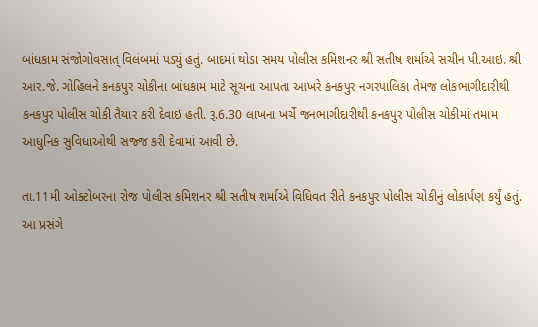બાંધકામ સંજોગોવસાત્ વિલંબમાં પડ્યું હતું. બાદમાં થોડા સમય પોલીસ કમિશનર શ્રી સતીષ શર્માએ સચીન પી.આઇ. શ્રી આર.જે. ગોહિલને કનકપુર ચોકીના બાંધકામ માટે સૂચના આપતા આખરે કનકપુર નગરપાલિકા તેમજ લોકભાગીદારીથી કનકપુર પોલીસ ચોકી તૈયાર કરી દેવાઇ હતી. રૂ.6.30 લાખના ખર્ચે જનભાગીદારીથી કનકપુર પોલીસ ચોકીમાં તમામ આધુનિક સુવિધાઓથી સજ્જ કરી દેવામાં આવી છે.

તા.11મી ઓક્ટોબરના રોજ પોલીસ કમિશનર શ્રી સતીષ શર્માએ વિધિવત રીતે કનકપુર પોલીસ ચોકીનું લોકાર્પણ કર્યું હતું. આ પ્રસંગે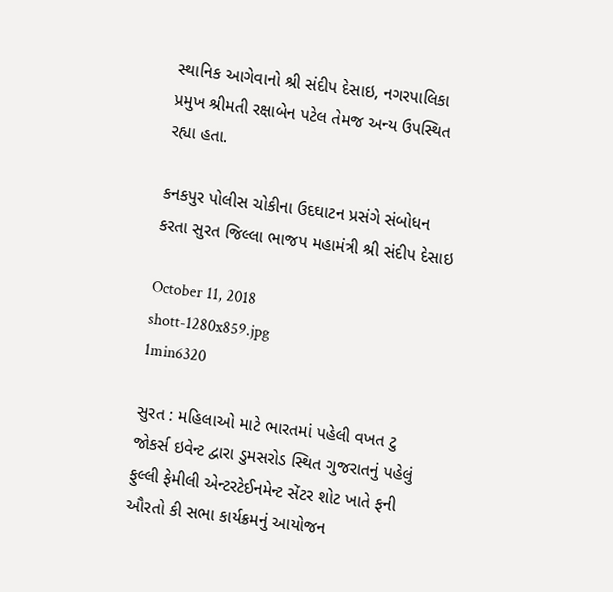સ્થાનિક આગેવાનો શ્રી સંદીપ દેસાઇ, નગરપાલિકા પ્રમુખ શ્રીમતી રક્ષાબેન પટેલ તેમજ અન્ય ઉપસ્થિત રહ્યા હતા.

કનકપુર પોલીસ ચોકીના ઉદઘાટન પ્રસંગે સંબોધન કરતા સુરત જિલ્લા ભાજપ મહામંત્રી શ્રી સંદીપ દેસાઇ

October 11, 2018
shott-1280x859.jpg
1min6320

સુરત : મહિલાઓ માટે ભારતમાં પહેલી વખત ટુ જોકર્સ ઇવેન્ટ દ્વારા ડુમસરોડ સ્થિત ગુજરાતનું પહેલું ફુલ્લી ફેમીલી એન્ટરટેઈનમેન્ટ સેંટર શોટ ખાતે ફની ઔરતો કી સભા કાર્યક્રમનું આયોજન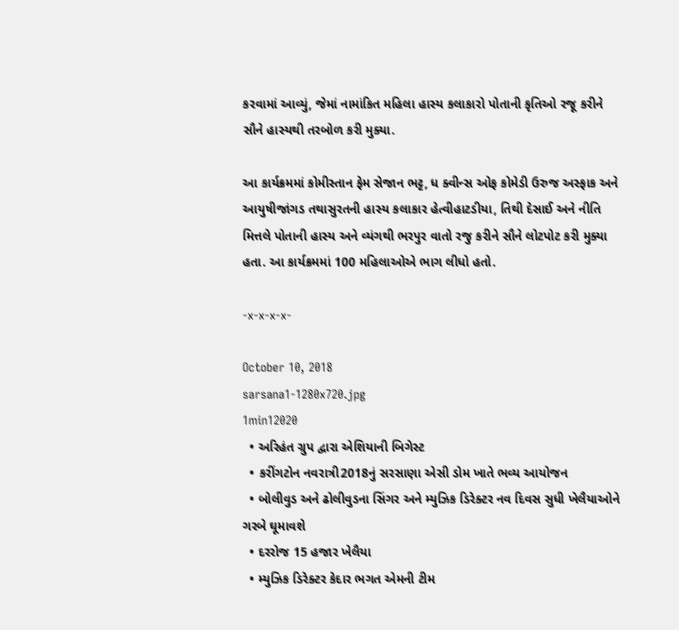કરવામાં આવ્યું, જેમાં નામાંકિત મહિલા હાસ્ય કલાકારો પોતાની કૃતિઓ રજૂ કરીને સૌને હાસ્યથી તરબોળ કરી મુક્યા.

આ કાર્યક્રમમાં કોમીસ્તાન ફેમ સેજાન ભટ્ટ, ધ ક્વીન્સ ઓફ કોમેડી ઉરુજ અસ્ફાક અને આયુષીજાંગડ તથાસુરતની હાસ્ય કલાકાર હેત્વીહાટડીયા, તિથી દેસાઈ અને નીતિ મિત્તલે પોતાની હાસ્ય અને વ્યંગથી ભરપુર વાતો રજુ કરીને સૌને લોટપોટ કરી મુક્યા હતા. આ કાર્યક્રમમાં 100 મહિલાઓએ ભાગ લીધો હતો.

-x-x-x-x-

October 10, 2018
sarsana1-1280x720.jpg
1min12020
  • અરિહંત ગ્રુપ દ્વારા એશિયાની બિગેસ્ટ
  • કરીંગટોન નવરાત્રી2018નું સરસાણા એસી ડોમ ખાતે ભવ્ય આયોજન
  • બોલીવુડ અને ઢોલીવુડના સિંગર અને મ્યુઝિક ડિરેક્ટર નવ દિવસ સુધી ખેલૈયાઓને ગરબે ઘૂમાવશે
  • દરરોજ 15 હજાર ખેલૈયા
  • મ્યુઝિક ડિરેક્ટર કેદાર ભગત એમની ટીમ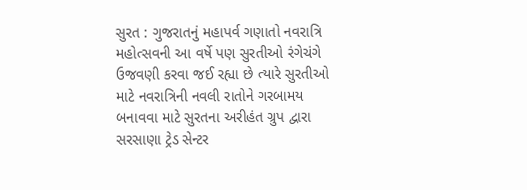સુરત : ગુજરાતનું મહાપર્વ ગણાતો નવરાત્રિ મહોત્સવની આ વર્ષે પણ સુરતીઓ રંગેચંગે ઉજવણી કરવા જઈ રહ્યા છે ત્યારે સુરતીઓ માટે નવરાત્રિની નવલી રાતોને ગરબામય બનાવવા માટે સુરતના અરીહંત ગ્રુપ દ્વારા સરસાણા ટ્રેડ સેન્ટર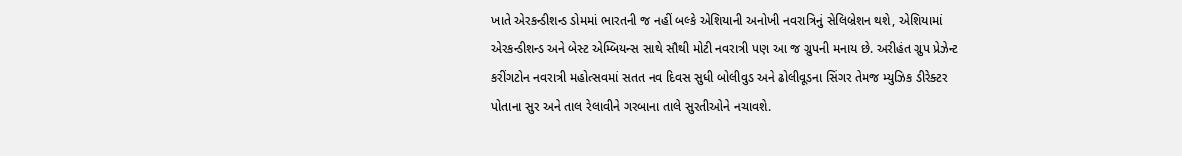ખાતે એરકન્ડીશન્ડ ડોમમાં ભારતની જ નહીં બલ્કે એશિયાની અનોખી નવરાત્રિનું સેલિબ્રેશન થશે, એશિયામાં એરકન્ડીશન્ડ અને બેસ્ટ એમ્બિયન્સ સાથે સૌથી મોટી નવરાત્રી પણ આ જ ગ્રુપની મનાય છે. અરીહંત ગ્રુપ પ્રેઝેન્ટ કરીંગટોન નવરાત્રી મહોત્સવમાં સતત નવ દિવસ સુધી બોલીવુડ અને ઢોલીવૂડના સિંગર તેમજ મ્યુઝિક ડીરેક્ટર પોતાના સુર અને તાલ રેલાવીને ગરબાના તાલે સુરતીઓને નચાવશે.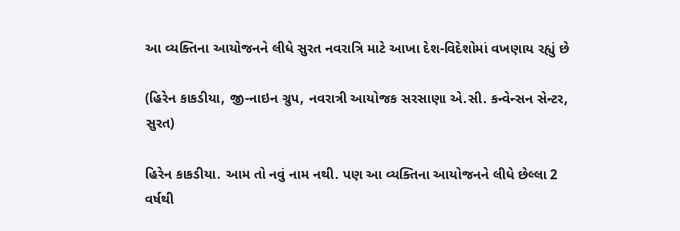આ વ્યક્તિના આયોજનને લીધે સુરત નવરાત્રિ માટે આખા દેશ-વિદેશોમાં વખણાય રહ્યું છે

(હિરેન કાકડીયા, જી-નાઇન ગ્રુપ, નવરાત્રી આયોજક સરસાણા એ.સી. કન્વેન્સન સેન્ટર, સુરત)

હિરેન કાકડીયા. આમ તો નવું નામ નથી. પણ આ વ્યક્તિના આયોજનને લીધે છેલ્લા 2 વર્ષથી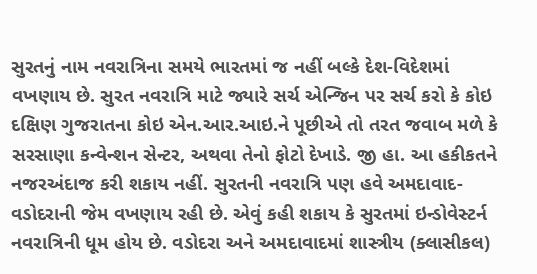સુરતનું નામ નવરાત્રિના સમયે ભારતમાં જ નહીં બલ્કે દેશ-વિદેશમાં વખણાય છે. સુરત નવરાત્રિ માટે જ્યારે સર્ચ એન્જિન પર સર્ચ કરો કે કોઇ દક્ષિણ ગુજરાતના કોઇ એન.આર.આઇ.ને પૂછીએ તો તરત જવાબ મળે કે સરસાણા કન્વેન્શન સેન્ટર, અથવા તેનો ફોટો દેખાડે. જી હા. આ હકીકતને નજરઅંદાજ કરી શકાય નહીં. સુરતની નવરાત્રિ પણ હવે અમદાવાદ-વડોદરાની જેમ વખણાય રહી છે. એવું કહી શકાય કે સુરતમાં ઇન્ડોવેસ્ટર્ન નવરાત્રિની ધૂમ હોય છે. વડોદરા અને અમદાવાદમાં શાસ્ત્રીય (ક્લાસીકલ)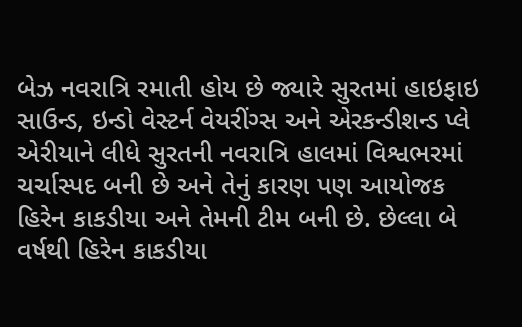બેઝ નવરાત્રિ રમાતી હોય છે જ્યારે સુરતમાં હાઇફાઇ સાઉન્ડ, ઇન્ડો વેસ્ટર્ન વેયરીંગ્સ અને એરકન્ડીશન્ડ પ્લે એરીયાને લીધે સુરતની નવરાત્રિ હાલમાં વિશ્વભરમાં ચર્ચાસ્પદ બની છે અને તેનું કારણ પણ આયોજક હિરેન કાકડીયા અને તેમની ટીમ બની છે. છેલ્લા બે વર્ષથી હિરેન કાકડીયા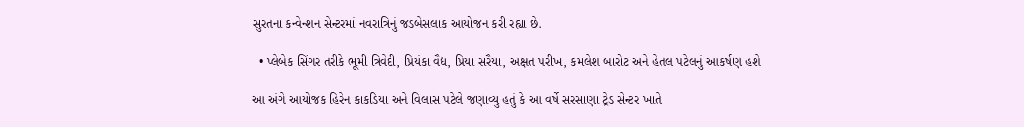સુરતના કન્વેન્શન સેન્ટરમાં નવરાત્રિનું જડબેસલાક આયોજન કરી રહ્યા છે.

  • પ્લેબેક સિંગર તરીકે ભૂમી ત્રિવેદી, પ્રિયંકા વૈદ્ય, પ્રિયા સરૈયા, અક્ષત પરીખ, કમલેશ બારોટ અને હેતલ પટેલનું આકર્ષણ હશે

આ અંગે આયોજક હિરેન કાકડિયા અને વિલાસ પટેલે જણાવ્યુ હતું કે આ વર્ષે સરસાણા ટ્રેડ સેન્ટર ખાતે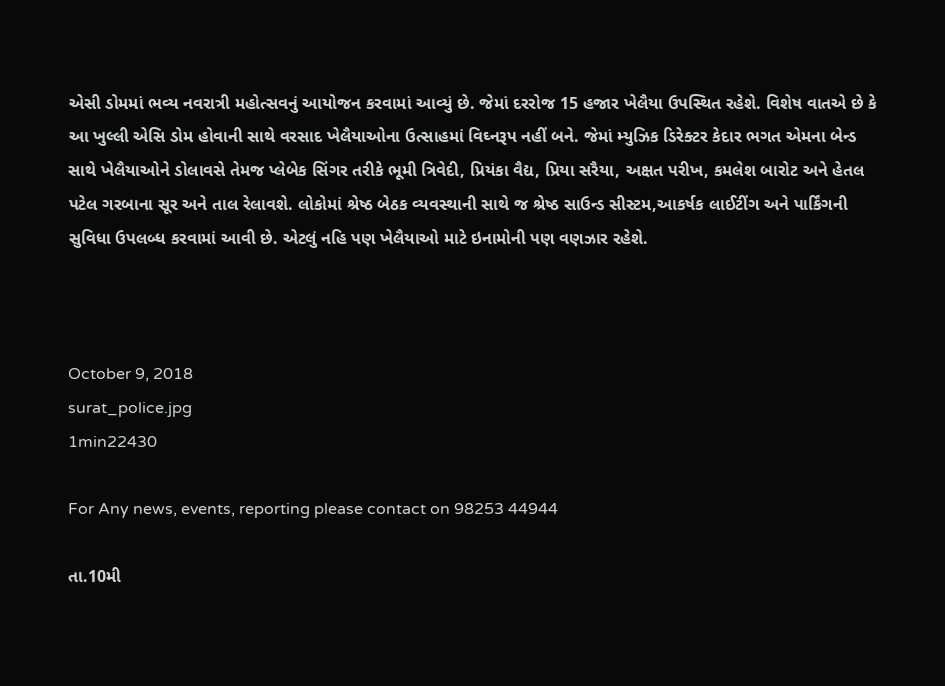એસી ડોમમાં ભવ્ય નવરાત્રી મહોત્સવનું આયોજન કરવામાં આવ્યું છે. જેમાં દરરોજ 15 હજાર ખેલૈયા ઉપસ્થિત રહેશે. વિશેષ વાતએ છે કે આ ખુલ્લી એસિ ડોમ હોવાની સાથે વરસાદ ખેલૈયાઓના ઉત્સાહમાં વિઘ્નરૂપ નહીં બને. જેમાં મ્યુઝિક ડિરેક્ટર કેદાર ભગત એમના બેન્ડ સાથે ખેલૈયાઓને ડોલાવસે તેમજ પ્લેબેક સિંગર તરીકે ભૂમી ત્રિવેદી, પ્રિયંકા વૈદ્ય, પ્રિયા સરૈયા, અક્ષત પરીખ, કમલેશ બારોટ અને હેતલ પટેલ ગરબાના સૂર અને તાલ રેલાવશે. લોકોમાં શ્રેષ્ઠ બેઠક વ્યવસ્થાની સાથે જ શ્રેષ્ઠ સાઉન્ડ સીસ્ટમ,આકર્ષક લાઈટીંગ અને પાર્કિંગની સુવિધા ઉપલબ્ધ કરવામાં આવી છે. એટલું નહિ પણ ખેલૈયાઓ માટે ઇનામોની પણ વણઝાર રહેશે.



October 9, 2018
surat_police.jpg
1min22430

For Any news, events, reporting please contact on 98253 44944

તા.10મી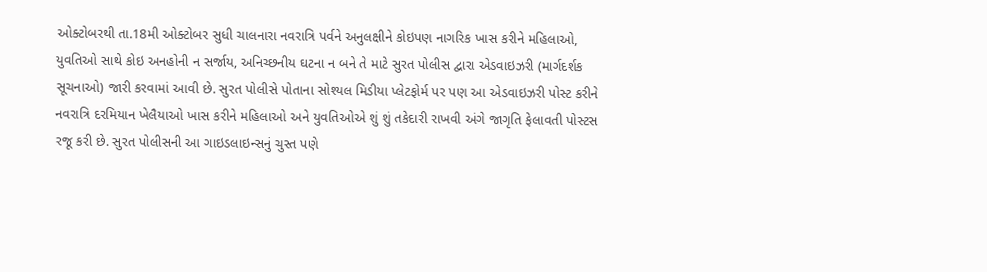ઓક્ટોબરથી તા.18મી ઓક્ટોબર સુધી ચાલનારા નવરાત્રિ પર્વને અનુલક્ષીને કોઇપણ નાગરિક ખાસ કરીને મહિલાઓ, યુવતિઓ સાથે કોઇ અનહોની ન સર્જાય, અનિચ્છનીય ઘટના ન બને તે માટે સુરત પોલીસ દ્વારા એડવાઇઝરી (માર્ગદર્શક સૂચનાઓ) જારી કરવામાં આવી છે. સુરત પોલીસે પોતાના સોશ્યલ મિડીયા પ્લેટફોર્મ પર પણ આ એડવાઇઝરી પોસ્ટ કરીને નવરાત્રિ દરમિયાન ખેલૈયાઓ ખાસ કરીને મહિલાઓ અને યુવતિઓએ શું શું તકેદારી રાખવી અંગે જાગૃતિ ફેલાવતી પોસ્ટસ રજૂ કરી છે. સુરત પોલીસની આ ગાઇડલાઇન્સનું ચુસ્ત પણે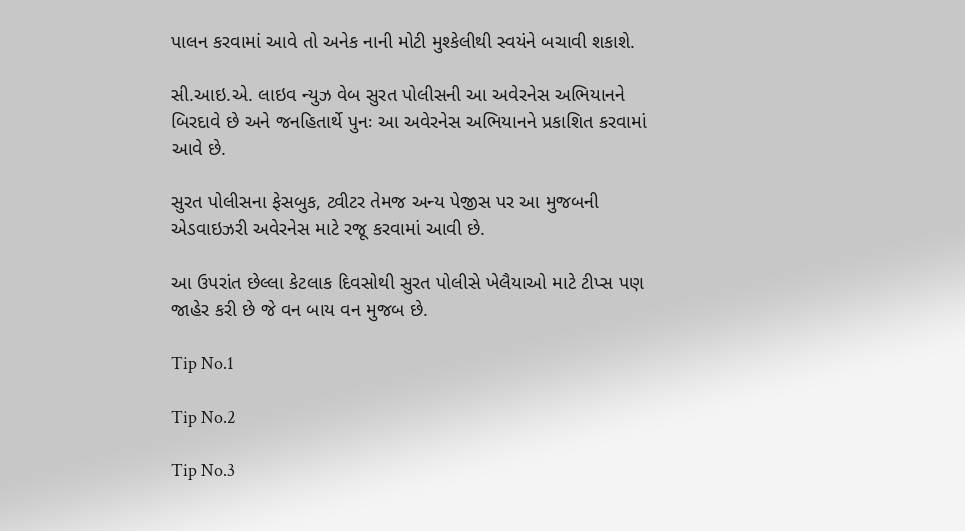પાલન કરવામાં આવે તો અનેક નાની મોટી મુશ્કેલીથી સ્વયંને બચાવી શકાશે.

સી.આઇ.એ. લાઇવ ન્યુઝ વેબ સુરત પોલીસની આ અવેરનેસ અભિયાનને બિરદાવે છે અને જનહિતાર્થે પુનઃ આ અવેરનેસ અભિયાનને પ્રકાશિત કરવામાં આવે છે.

સુરત પોલીસના ફેસબુક, ટ્વીટર તેમજ અન્ય પેજીસ પર આ મુજબની એડવાઇઝરી અવેરનેસ માટે રજૂ કરવામાં આવી છે.

આ ઉપરાંત છેલ્લા કેટલાક દિવસોથી સુરત પોલીસે ખેલૈયાઓ માટે ટીપ્સ પણ જાહેર કરી છે જે વન બાય વન મુજબ છે.

Tip No.1

Tip No.2

Tip No.3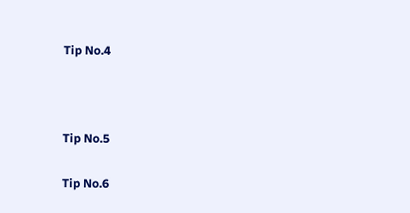Tip No.4



Tip No.5

Tip No.6